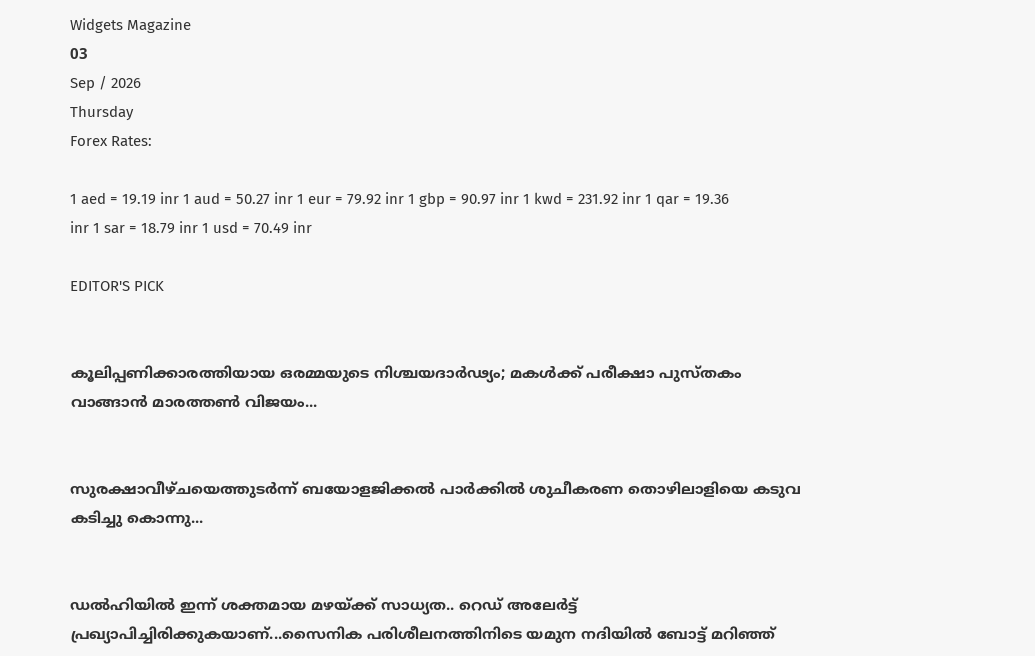Widgets Magazine
03
Sep / 2026
Thursday
Forex Rates:

1 aed = 19.19 inr 1 aud = 50.27 inr 1 eur = 79.92 inr 1 gbp = 90.97 inr 1 kwd = 231.92 inr 1 qar = 19.36 inr 1 sar = 18.79 inr 1 usd = 70.49 inr

EDITOR'S PICK


കൂലിപ്പണിക്കാരത്തിയായ ഒരമ്മയുടെ നിശ്ചയദാർഢ്യം; മകൾക്ക് പരീക്ഷാ പുസ്തകം വാങ്ങാൻ മാരത്തൺ വിജയം...


സുരക്ഷാവീഴ്ചയെത്തുടർന്ന് ബയോളജിക്കൽ പാർക്കിൽ ശുചീകരണ തൊഴിലാളിയെ കടുവ കടിച്ചു കൊന്നു...


ഡല്‍ഹിയില്‍ ഇന്ന് ശക്തമായ മഴയ്ക്ക് സാധ്യത.. റെഡ് അലേര്‍ട്ട് പ്രഖ്യാപിച്ചിരിക്കുകയാണ്...സൈനിക പരിശീലനത്തിനിടെ യമുന നദിയില്‍ ബോട്ട് മറിഞ്ഞ്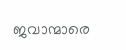ജവാന്മാരെ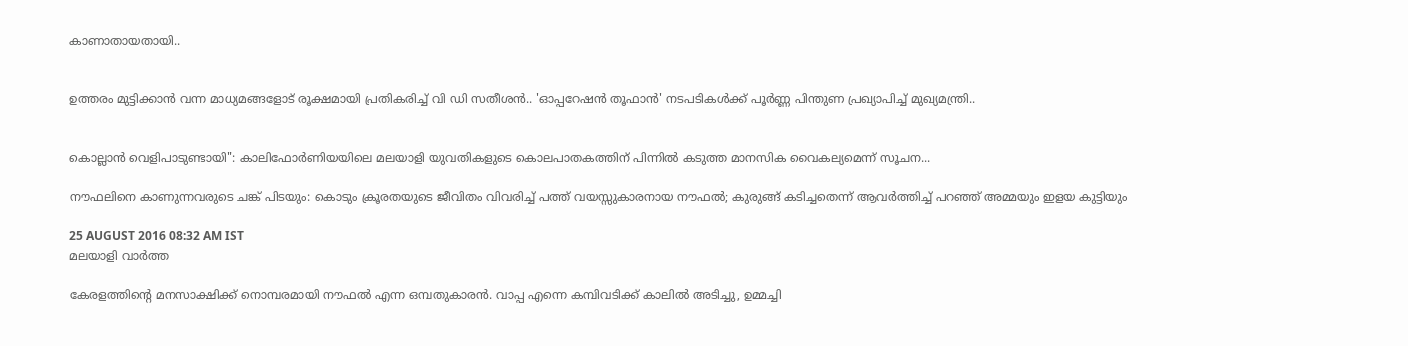കാണാതായതായി..


ഉത്തരം മുട്ടിക്കാൻ വന്ന മാധ്യമങ്ങളോട് രൂക്ഷമായി പ്രതികരിച്ച് വി ഡി സതീശൻ.. 'ഓപ്പറേഷന്‍ തൂഫാന്‍' നടപടികള്‍ക്ക് പൂര്‍ണ്ണ പിന്തുണ പ്രഖ്യാപിച്ച് മുഖ്യമന്ത്രി..


കൊല്ലാൻ വെളിപാടുണ്ടായി": കാലിഫോർണിയയിലെ മലയാളി യുവതികളുടെ കൊലപാതകത്തിന് പിന്നിൽ കടുത്ത മാനസിക വൈകല്യമെന്ന് സൂചന...

നൗഫലിനെ കാണുന്നവരുടെ ചങ്ക് പിടയും: കൊടും ക്രൂരതയുടെ ജീവിതം വിവരിച്ച് പത്ത് വയസ്സുകാരനായ നൗഫല്‍; കുരുങ്ങ് കടിച്ചതെന്ന് ആവര്‍ത്തിച്ച് പറഞ്ഞ് അമ്മയും ഇളയ കുട്ടിയും

25 AUGUST 2016 08:32 AM IST
മലയാളി വാര്‍ത്ത

കേരളത്തിന്റെ മനസാക്ഷിക്ക് നൊമ്പരമായി നൗഫല്‍ എന്ന ഒമ്പതുകാരന്‍. വാപ്പ എന്നെ കമ്പിവടിക്ക് കാലില്‍ അടിച്ചു, ഉമ്മച്ചി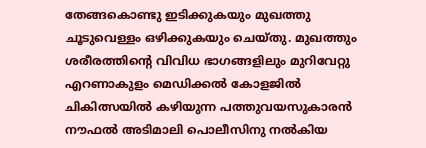തേങ്ങകൊണ്ടു ഇടിക്കുകയും മുഖത്തു ചൂടുവെള്ളം ഒഴിക്കുകയും ചെയ്തു. മുഖത്തും ശരീരത്തിന്റെ വിവിധ ഭാഗങ്ങളിലും മുറിവേറ്റു എറണാകുളം മെഡിക്കല്‍ കോളജില്‍ ചികിത്സയില്‍ കഴിയുന്ന പത്തുവയസുകാരന്‍ നൗഫല്‍ അടിമാലി പൊലീസിനു നല്‍കിയ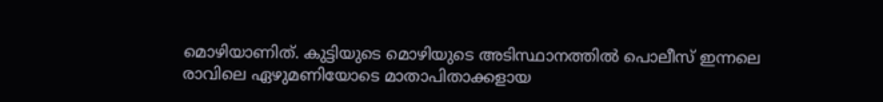മൊഴിയാണിത്. കുട്ടിയുടെ മൊഴിയുടെ അടിസ്ഥാനത്തില്‍ പൊലീസ് ഇന്നലെ രാവിലെ ഏഴുമണിയോടെ മാതാപിതാക്കളായ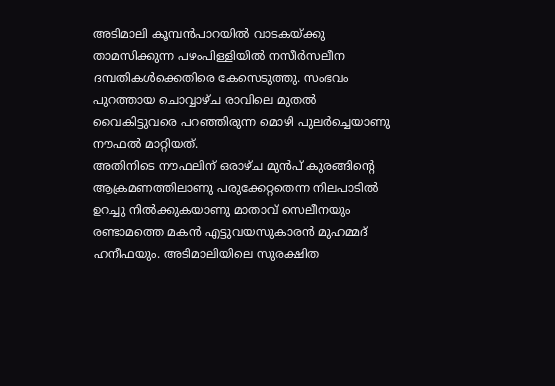അടിമാലി കൂമ്പന്‍പാറയില്‍ വാടകയ്ക്കു താമസിക്കുന്ന പഴംപിള്ളിയില്‍ നസീര്‍സലീന ദമ്പതികള്‍ക്കെതിരെ കേസെടുത്തു. സംഭവം പുറത്തായ ചൊവ്വാഴ്ച രാവിലെ മുതല്‍ വൈകിട്ടുവരെ പറഞ്ഞിരുന്ന മൊഴി പുലര്‍ച്ചെയാണു നൗഫല്‍ മാറ്റിയത്.
അതിനിടെ നൗഫലിന് ഒരാഴ്ച മുന്‍പ് കുരങ്ങിന്റെ ആക്രമണത്തിലാണു പരുക്കേറ്റതെന്ന നിലപാടില്‍ ഉറച്ചു നില്‍ക്കുകയാണു മാതാവ് സെലീനയും രണ്ടാമത്തെ മകന്‍ എട്ടുവയസുകാരന്‍ മുഹമ്മദ് ഹനീഫയും. അടിമാലിയിലെ സുരക്ഷിത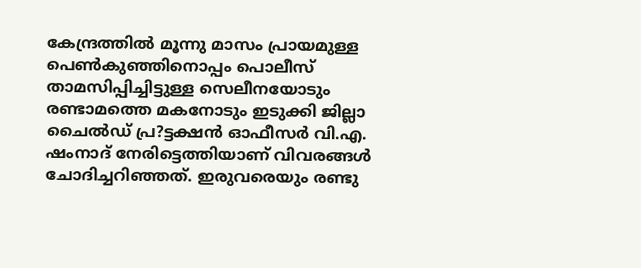കേന്ദ്രത്തില്‍ മൂന്നു മാസം പ്രായമുള്ള പെണ്‍കുഞ്ഞിനൊപ്പം പൊലീസ് താമസിപ്പിച്ചിട്ടുള്ള സെലീനയോടും രണ്ടാമത്തെ മകനോടും ഇടുക്കി ജില്ലാ ചൈല്‍ഡ് പ്ര?ട്ടക്ഷന്‍ ഓഫീസര്‍ വി.എ. ഷംനാദ് നേരിട്ടെത്തിയാണ് വിവരങ്ങള്‍ ചോദിച്ചറിഞ്ഞത്. ഇരുവരെയും രണ്ടു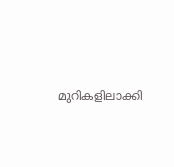മുറികളിലാക്കി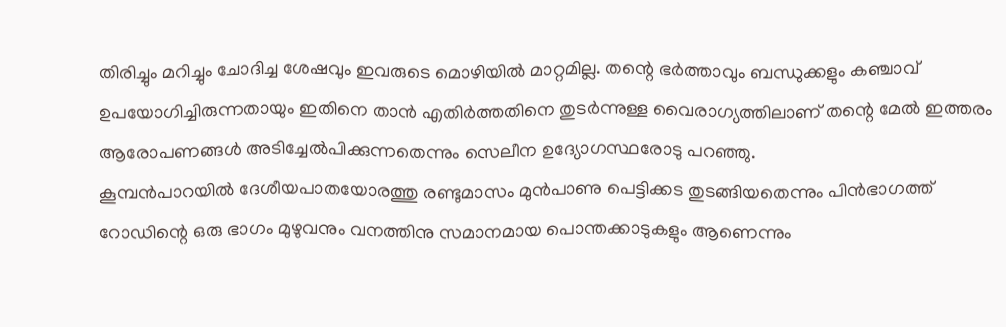തിരിച്ചും മറിച്ചും ചോദിച്ച ശേഷവും ഇവരുടെ മൊഴിയില്‍ മാറ്റമില്ല. തന്റെ ഭര്‍ത്താവും ബന്ധുക്കളും കഞ്ചാവ് ഉപയോഗിച്ചിരുന്നതായും ഇതിനെ താന്‍ എതിര്‍ത്തതിനെ തുടര്‍ന്നുള്ള വൈരാഗ്യത്തിലാണ് തന്റെ മേല്‍ ഇത്തരം ആരോപണങ്ങള്‍ അടിച്ചേല്‍പിക്കുന്നതെന്നും സെലീന ഉദ്യോഗസ്ഥരോടു പറഞ്ഞു.
കൂമ്പന്‍പാറയില്‍ ദേശീയപാതയോരത്തു രണ്ടുമാസം മുന്‍പാണു പെട്ടിക്കട തുടങ്ങിയതെന്നും പിന്‍ഭാഗത്ത് റോഡിന്റെ ഒരു ഭാഗം മുഴുവനും വനത്തിനു സമാനമായ പൊന്തക്കാടുകളും ആണെന്നും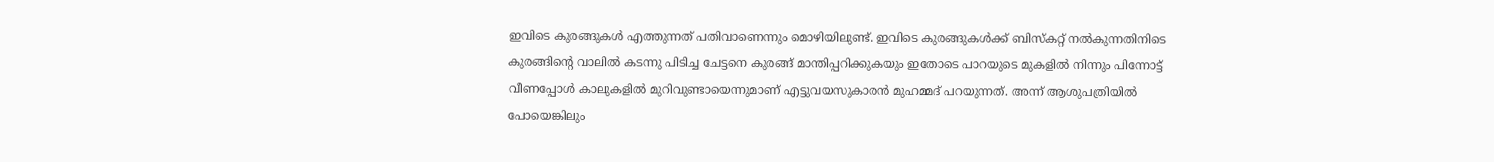ഇവിടെ കുരങ്ങുകള്‍ എത്തുന്നത് പതിവാണെന്നും മൊഴിയിലുണ്ട്. ഇവിടെ കുരങ്ങുകള്‍ക്ക് ബിസ്‌കറ്റ് നല്‍കുന്നതിനിടെ കുരങ്ങിന്റെ വാലില്‍ കടന്നു പിടിച്ച ചേട്ടനെ കുരങ്ങ് മാന്തിപ്പറിക്കുകയും ഇതോടെ പാറയുടെ മുകളില്‍ നിന്നും പിന്നോട്ട് വീണപ്പോള്‍ കാലുകളില്‍ മുറിവുണ്ടായെന്നുമാണ് എട്ടുവയസുകാരന്‍ മുഹമ്മദ് പറയുന്നത്. അന്ന് ആശുപത്രിയില്‍ പോയെങ്കിലും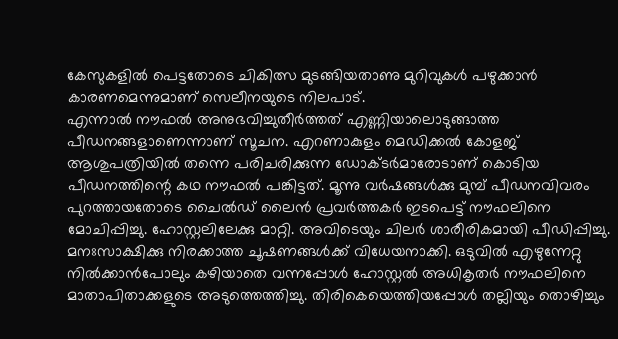കേസുകളില്‍ പെട്ടതോടെ ചികിത്സ മുടങ്ങിയതാണു മുറിവുകള്‍ പഴുക്കാന്‍ കാരണമെന്നുമാണ് സെലീനയുടെ നിലപാട്.
എന്നാല്‍ നൗഫല്‍ അനുഭവിച്ചുതീര്‍ത്തത് എണ്ണിയാലൊടുങ്ങാത്ത പീഡനങ്ങളാണെന്നാണ് സൂചന. എറണാകുളം മെഡിക്കല്‍ കോളജ് ആശുപത്രിയില്‍ തന്നെ പരിചരിക്കുന്ന ഡോക്ടര്‍മാരോടാണ് കൊടിയ പീഡനത്തിന്റെ കഥ നൗഫല്‍ പങ്കിട്ടത്. മൂന്നു വര്‍ഷങ്ങള്‍ക്കു മുമ്പ് പീഡനവിവരം പുറത്തായതോടെ ചൈല്‍ഡ് ലൈന്‍ പ്രവര്‍ത്തകര്‍ ഇടപെട്ട് നൗഫലിനെ മോചിപ്പിച്ചു. ഹോസ്റ്റലിലേക്കു മാറ്റി. അവിടെയും ചിലര്‍ ശാരീരികമായി പീഡിപ്പിച്ചു. മനഃസാക്ഷിക്കു നിരക്കാത്ത ചൂഷണങ്ങള്‍ക്ക് വിധേയനാക്കി. ഒടുവില്‍ എഴുന്നേറ്റു നില്‍ക്കാന്‍പോലും കഴിയാതെ വന്നപ്പോള്‍ ഹോസ്റ്റല്‍ അധികൃതര്‍ നൗഫലിനെ മാതാപിതാക്കളുടെ അടുത്തെത്തിച്ചു. തിരികെയെത്തിയപ്പോള്‍ തല്ലിയും തൊഴിച്ചും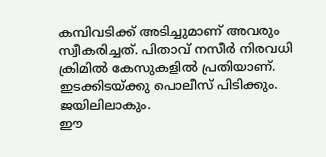കമ്പിവടിക്ക് അടിച്ചുമാണ് അവരും സ്വീകരിച്ചത്. പിതാവ് നസീര്‍ നിരവധി ക്രിമില്‍ കേസുകളില്‍ പ്രതിയാണ്. ഇടക്കിടയ്ക്കു പൊലീസ് പിടിക്കും. ജയിലിലാകും.
ഈ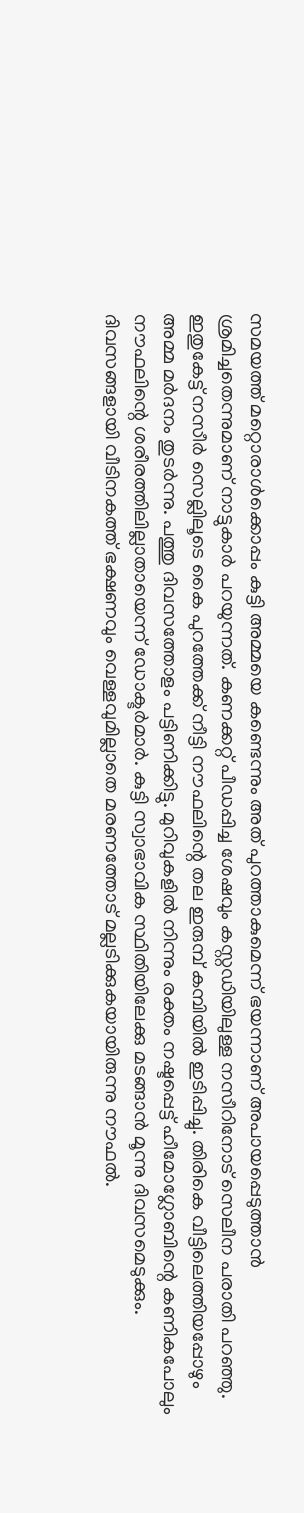സമയത്ത് മറ്റൊരാള്‍ക്കൊപ്പം കുട്ടി അമ്മയെ കണ്ടെന്നും അത് പുറത്താകുമെന്ന് ഭയന്നാണ് അപായപ്പെടുത്താന്‍ ശ്രമിച്ചതെന്നുമാണ് നാട്ടുകാര്‍ പറയുന്നത്. കണക്കറ്റ് പീഡപ്പിച്ച ശേഷവും കസ്റ്റഡിയിലുള്ള നസീറിനോട് സെലീന പരാതി പറഞ്ഞു. ഇതുകേട്ട് നസീര്‍ സെല്ലിലൂടെ കൈ പുറത്തേക്ക് നീട്ടി നൗഫലിന്റെ തല ഇരുമ്പ് കമ്പിയില്‍ ഇടിപ്പിച്ചു. തിരികെ വീട്ടിലെത്തിയപ്പോഴും അമ്മ മര്‍ദനം തുടര്‍ന്നു. പത്തു ദിവസത്തോളം പട്ടിണിക്കിട്ടു. മുറിവുകളില്‍ നിന്നും രക്തം നഷ്ടപ്പെട്ട് ഹീമോഗ്ലോബിന്റെ കണികപോലും നൗഫലിന്റെ ശരീരത്തിലില്ലാതായെന്ന് ഡോക്ടര്‍മാര്‍. കുട്ടി സ്വാഭാവിക സ്ഥിതിയിലേക്കു മടങ്ങാന്‍ മൂന്നു ദിവസമെടുക്കും.
ദിവസങ്ങളായി വീടിനകത്ത് ഭക്ഷണവും വെള്ളവുമില്ലാതെ മരണത്തോട് മല്ലടിക്കുകയായിരുന്നു നൗഫല്‍.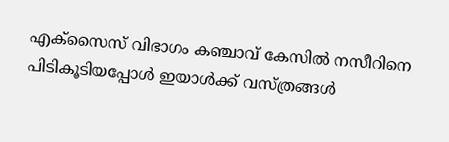എക്‌സൈസ് വിഭാഗം കഞ്ചാവ് കേസില്‍ നസീറിനെ പിടികൂടിയപ്പോള്‍ ഇയാള്‍ക്ക് വസ്ത്രങ്ങള്‍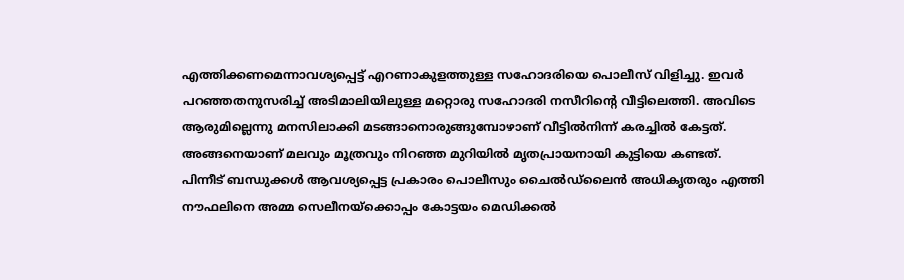എത്തിക്കണമെന്നാവശ്യപ്പെട്ട് എറണാകുളത്തുള്ള സഹോദരിയെ പൊലീസ് വിളിച്ചു. ഇവര്‍ പറഞ്ഞതനുസരിച്ച് അടിമാലിയിലുള്ള മറ്റൊരു സഹോദരി നസീറിന്റെ വീട്ടിലെത്തി. അവിടെ ആരുമില്ലെന്നു മനസിലാക്കി മടങ്ങാനൊരുങ്ങുമ്പോഴാണ് വീട്ടില്‍നിന്ന് കരച്ചില്‍ കേട്ടത്. അങ്ങനെയാണ് മലവും മൂത്രവും നിറഞ്ഞ മുറിയില്‍ മൃതപ്രായനായി കുട്ടിയെ കണ്ടത്.
പിന്നീട് ബന്ധുക്കള്‍ ആവശ്യപ്പെട്ട പ്രകാരം പൊലീസും ചൈല്‍ഡ്‌ലൈന്‍ അധികൃതരും എത്തി നൗഫലിനെ അമ്മ സെലീനയ്‌ക്കൊപ്പം കോട്ടയം മെഡിക്കല്‍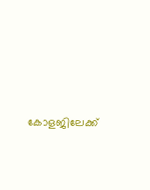കോളജിലേക്ക്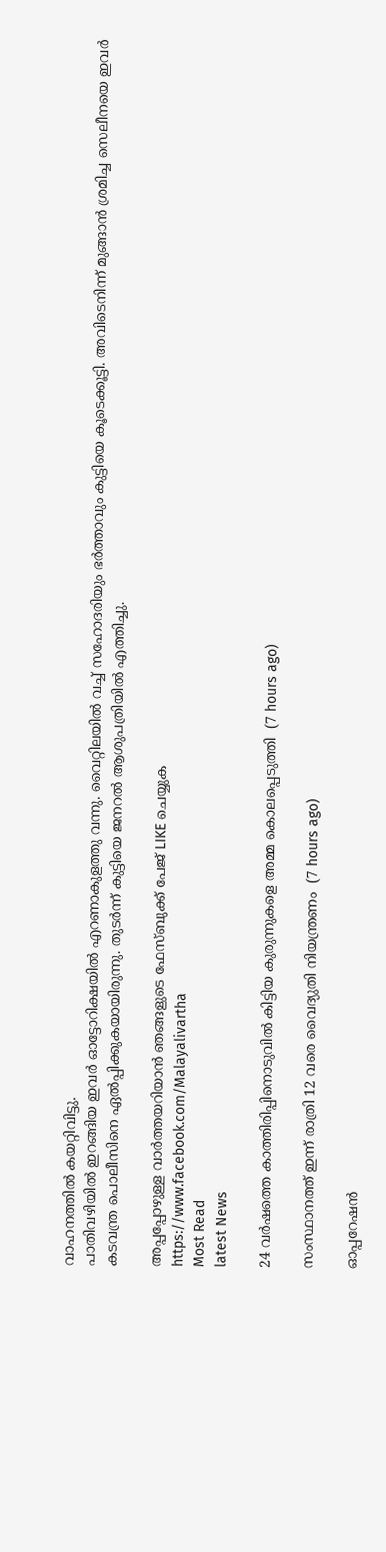വാഹനത്തില്‍ കയറ്റിവിട്ടു.
പാതിവഴിയില്‍ ഇറങ്ങിയ ഇവര്‍ ഓട്ടോറിക്ഷയില്‍ എറണാകുളത്തു വന്നു. വൈറ്റിലയില്‍ വച്ച് സഹോദരിയും ഭര്‍ത്താവും കുട്ടിയെ കൂടെക്കൂട്ടി. അവിടെനിന്ന് മുങ്ങാന്‍ ശ്രമിച്ച സെലീനയെ ഇവര്‍ കടവന്ത്ര പൊലീസിനെ ഏല്‍പ്പിക്കുകയായിരുന്നു. തുടര്‍ന്ന് കുട്ടിയെ ജനറല്‍ ആശുപത്രിയില്‍ എത്തിച്ചു.

അപ്പപ്പോഴുള്ള വാര്‍ത്തയറിയാന്‍ ഞങ്ങളുടെ ഫേസ്‌ബുക്ക്‌ പേജ് LIKE ചെയ്യുക
https://www.facebook.com/Malayalivartha
Most Read
latest News

24 വര്‍ഷത്തെ കാത്തിരിപ്പിനൊടുവില്‍ കിട്ടിയ കുരുന്നുകളെ അമ്മ കൊലപ്പെടുത്തി  (7 hours ago)

സംസ്ഥാനത്ത് ഇന്ന് രാത്രി 12 വരെ വൈദ്യുതി നിയന്ത്രണം  (7 hours ago)

ഓപ്പറേഷന്‍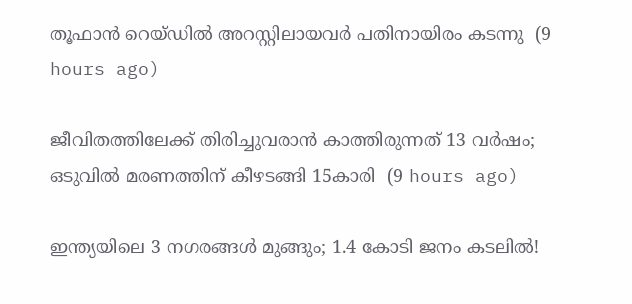തൂഫാന്‍ റെയ്ഡില്‍ അറസ്റ്റിലായവര്‍ പതിനായിരം കടന്നു  (9 hours ago)

ജീവിതത്തിലേക്ക് തിരിച്ചുവരാന്‍ കാത്തിരുന്നത് 13 വര്‍ഷം; ഒടുവില്‍ മരണത്തിന് കീഴടങ്ങി 15കാരി  (9 hours ago)

ഇന്ത്യയിലെ 3 നഗരങ്ങൾ മുങ്ങും; 1.4 കോടി ജനം കടലിൽ!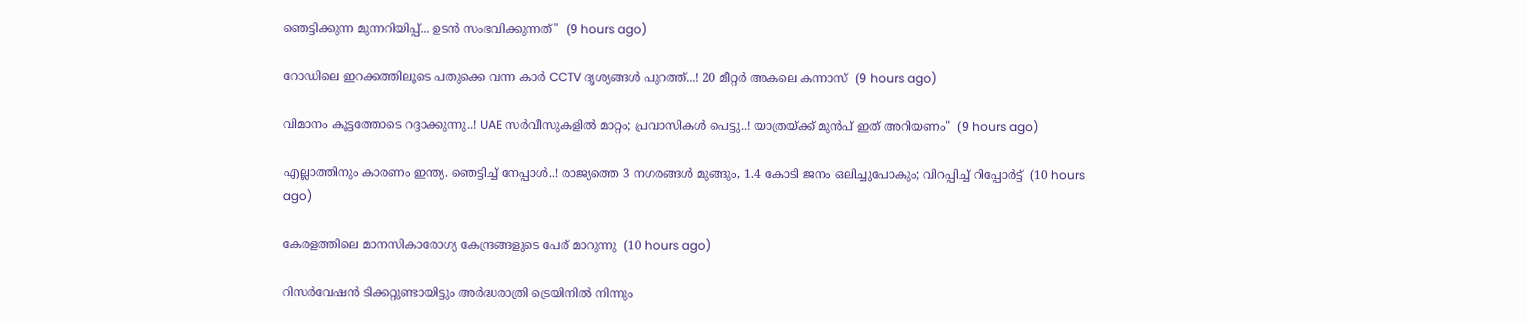ഞെട്ടിക്കുന്ന മുന്നറിയിപ്പ്... ഉടൻ സംഭവിക്കുന്നത്"  (9 hours ago)

റോഡിലെ ഇറക്കത്തിലൂടെ പതുക്കെ വന്ന കാർ CCTV ദൃശ്യങ്ങൾ പുറത്ത്...! 20 മീറ്റര്‍ അകലെ കന്നാസ്  (9 hours ago)

വിമാനം കൂട്ടത്തോടെ റദ്ദാക്കുന്നു..! UAE സർവീസുകളിൽ മാറ്റം; പ്രവാസികൾ പെട്ടു..! യാത്രയ്ക്ക് മുൻപ് ഇത് അറിയണം"  (9 hours ago)

എല്ലാത്തിനും കാരണം ഇന്ത്യ. ഞെട്ടിച്ച് നേപ്പാൾ..! രാജ്യത്തെ 3 നഗരങ്ങൾ മുങ്ങും, 1.4 കോടി ജനം ഒലിച്ചുപോകും; വിറപ്പിച്ച് റിപ്പോർട്ട്  (10 hours ago)

കേരളത്തിലെ മാനസികാരോഗ്യ കേന്ദ്രങ്ങളുടെ പേര് മാറുന്നു  (10 hours ago)

റിസര്‍വേഷന്‍ ടിക്കറ്റുണ്ടായിട്ടും അര്‍ദ്ധരാത്രി ട്രെയിനില്‍ നിന്നും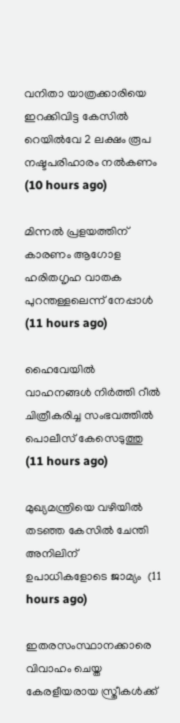വനിതാ യാത്രക്കാരിയെ ഇറക്കിവിട്ട കേസില്‍ റെയില്‍വേ 2 ലക്ഷം രൂപ നഷ്ടപരിഹാരം നല്‍കണം  (10 hours ago)

മിന്നല്‍ പ്രളയത്തിന് കാരണം ആഗോള ഹരിതഗൃഹ വാതക പുറന്തള്ളലെന്ന് നേപ്പാള്‍  (11 hours ago)

ഹൈവേയില്‍ വാഹനങ്ങള്‍ നിര്‍ത്തി റീല്‍ ചിത്രീകരിച്ച സംഭവത്തില്‍ പൊലീസ് കേസെടുത്തു  (11 hours ago)

മുഖ്യമന്ത്രിയെ വഴിയില്‍ തടഞ്ഞ കേസില്‍ ചേന്തി അനിലിന് ഉപാധികളോടെ ജാമ്യം  (11 hours ago)

ഇതരസംസ്ഥാനക്കാരെ വിവാഹം ചെയ്ത കേരളീയരായ സ്ത്രീകള്‍ക്ക്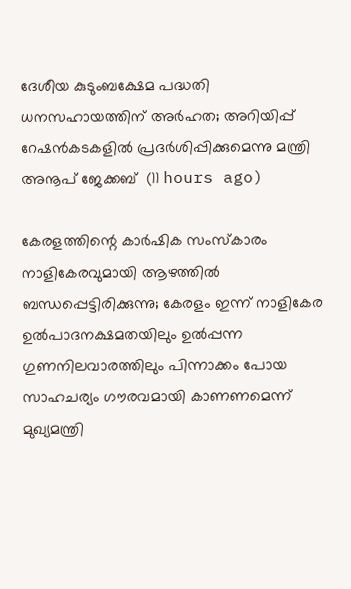ദേശീയ കുടുംബക്ഷേമ പദ്ധതി ധനസഹായത്തിന് അര്‍ഹത; അറിയിപ്പ് റേഷന്‍കടകളില്‍ പ്രദര്‍ശിപ്പിക്കുമെന്നു മന്ത്രി അനൂപ് ജേക്കബ്  (11 hours ago)

കേരളത്തിന്റെ കാർഷിക സംസ്കാരം നാളികേരവുമായി ആഴത്തിൽ ബന്ധപ്പെട്ടിരിക്കുന്നു; കേരളം ഇന്ന് നാളികേര ഉൽപാദനക്ഷമതയിലും ഉൽപ്പന്ന ഗുണനിലവാരത്തിലും പിന്നാക്കം പോയ സാഹചര്യം ഗൗരവമായി കാണണമെന്ന് മുഖ്യമന്ത്രി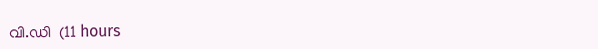വി.ഡി  (11 hours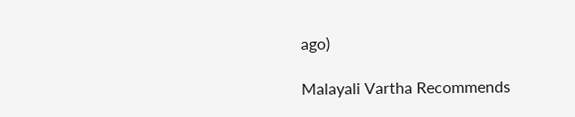ago)

Malayali Vartha Recommends